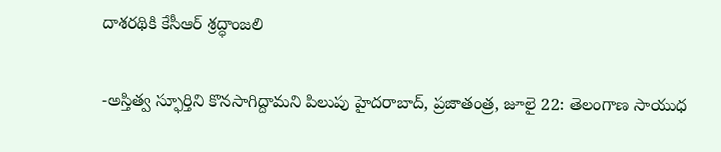దాశరథికి కేసీఆర్ శ్రద్ధాంజలి

-అస్తిత్వ స్ఫూర్తిని కొనసాగిద్దామని పిలుపు హైదరాబాద్, ప్రజాతంత్ర, జూలై 22: తెలంగాణ సాయుధ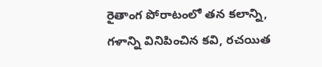రైతాంగ పోరాటంలో తన కలాన్ని, గళాన్ని వినిపించిన కవి, రచయిత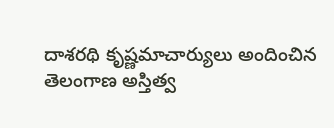దాశరథి కృష్ణమాచార్యులు అందించిన తెలంగాణ అస్తిత్వ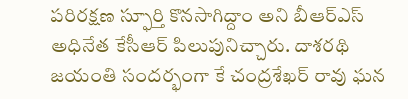పరిరక్షణ స్ఫూర్తి కొనసాగిద్దాం అని బీఆర్ఎస్ అధినేత కేసీఆర్ పిలుపునిచ్చారు. దాశరథి జయంతి సందర్భంగా కే చంద్రశేఖర్ రావు ఘన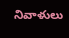నివాళులు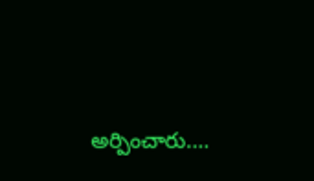అర్పించారు.…